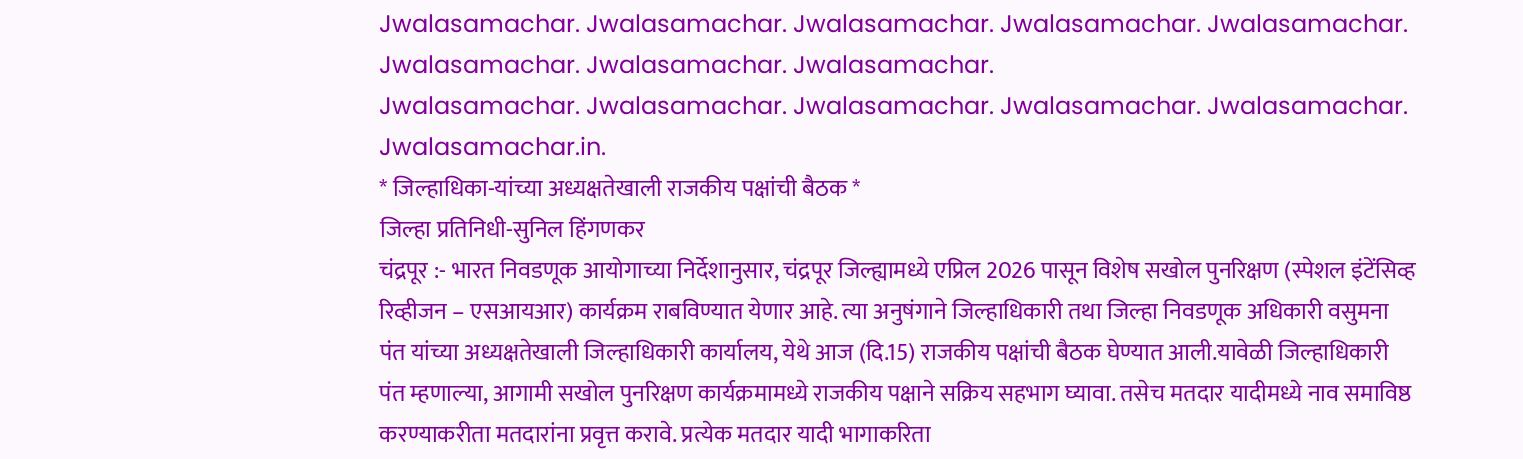Jwalasamachar. Jwalasamachar. Jwalasamachar. Jwalasamachar. Jwalasamachar. Jwalasamachar. Jwalasamachar. Jwalasamachar.
Jwalasamachar. Jwalasamachar. Jwalasamachar. Jwalasamachar. Jwalasamachar.
Jwalasamachar.in.
* जिल्हाधिका-यांच्या अध्यक्षतेखाली राजकीय पक्षांची बैठक *
जिल्हा प्रतिनिधी-सुनिल हिंगणकर
चंद्रपूर :- भारत निवडणूक आयोगाच्या निर्देशानुसार, चंद्रपूर जिल्ह्यामध्ये एप्रिल 2026 पासून विशेष सखोल पुनरिक्षण (स्पेशल इंटेंसिव्ह रिव्हीजन – एसआयआर) कार्यक्रम राबविण्यात येणार आहे. त्या अनुषंगाने जिल्हाधिकारी तथा जिल्हा निवडणूक अधिकारी वसुमना पंत यांच्या अध्यक्षतेखाली जिल्हाधिकारी कार्यालय, येथे आज (दि.15) राजकीय पक्षांची बैठक घेण्यात आली.यावेळी जिल्हाधिकारी पंत म्हणाल्या, आगामी सखोल पुनरिक्षण कार्यक्रमामध्ये राजकीय पक्षाने सक्रिय सहभाग घ्यावा. तसेच मतदार यादीमध्ये नाव समाविष्ठ करण्याकरीता मतदारांना प्रवृत्त करावे. प्रत्येक मतदार यादी भागाकरिता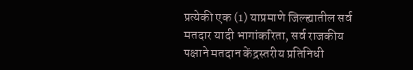प्रत्येकी एक (1) याप्रमाणे जिल्ह्यातील सर्व मतदार यादी भागांकरिता, सर्व राजकीय पक्षाने मतदान केंद्रस्तरीय प्रतिनिधी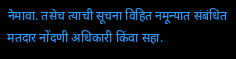नेमावा. तसेच त्याची सूचना विहित नमून्यात संबंधित मतदार नोंदणी अधिकारी किंवा सहा.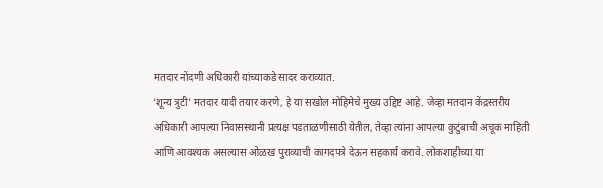मतदार नोंदणी अधिकारी यांच्याकडे सादर कराव्यात.
‘शून्य त्रुटी’ मतदार यादी तयार करणे, हे या सखोल मोहिमेचे मुख्य उद्दिष्ट आहे. जेव्हा मतदान केंद्रस्तरीय अधिकारी आपल्या निवासस्थानी प्रत्यक्ष पडताळणीसाठी येतील, तेव्हा त्यांना आपल्या कुटुंबाची अचूक माहिती आणि आवश्यक असल्यास ओळख पुराव्याची कागदपत्रे देऊन सहकार्य करावे. लोकशाहीच्या या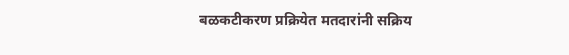बळकटीकरण प्रक्रियेत मतदारांनी सक्रिय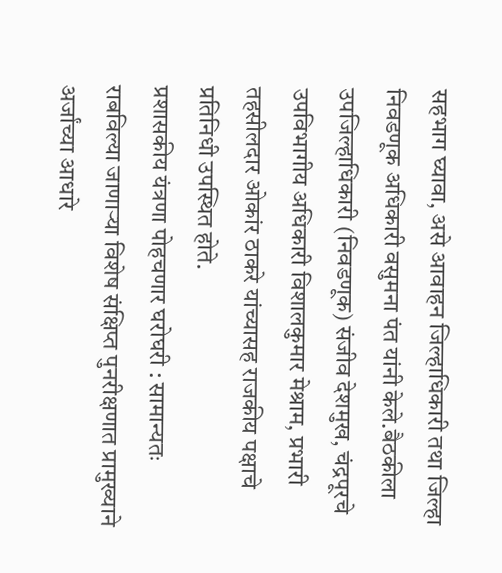सहभाग घ्यावा, असे आवाहन जिल्हाधिकारी तथा जिल्हा निवडणूक अधिकारी वसुमना पंत यांनी केले.बैठकीला उपजिल्हाधिकारी (निवडणूक) संजीव देशमुख, चंद्रपूरचे उपविभागीय अधिकारी विशालकुमार मेश्राम, प्रभारी तहसीलदार ओकांर ठाकरे यांच्यासह राजकीय पक्षाचे प्रतिनिधी उपस्थित होते.
प्रशासकीय यंत्रणा पोहचणार घरोघरी : सामान्यतः राबविल्या जाणाऱ्या विशेष संक्षिप्त पुनरीक्षणात प्रामुख्याने अर्जांच्या आधारे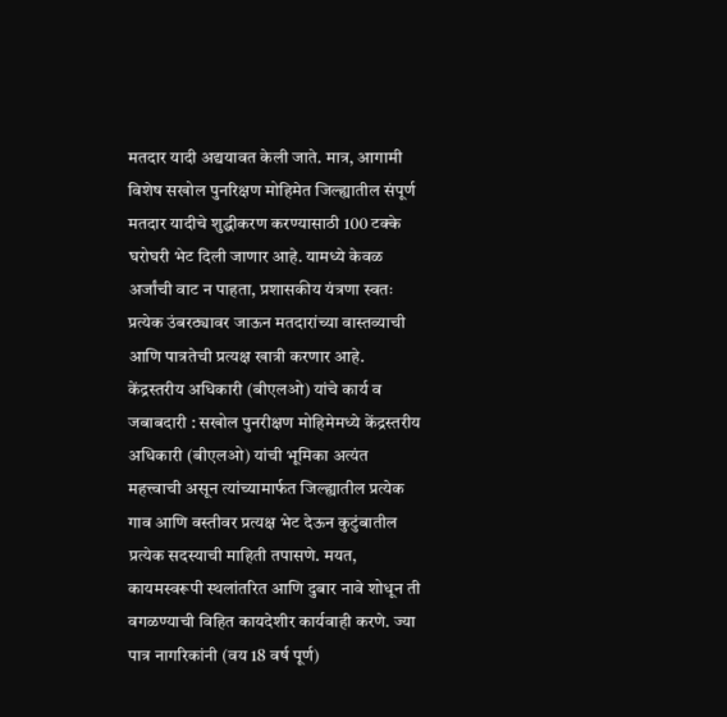मतदार यादी अद्ययावत केली जाते. मात्र, आगामी विशेष सखोल पुनरिक्षण मोहिमेत जिल्ह्यातील संपूर्ण मतदार यादीचे शुद्धीकरण करण्यासाठी 100 टक्के घरोघरी भेट दिली जाणार आहे. यामध्ये केवळ अर्जांची वाट न पाहता, प्रशासकीय यंत्रणा स्वतः प्रत्येक उंबरठ्यावर जाऊन मतदारांच्या वास्तव्याची आणि पात्रतेची प्रत्यक्ष खात्री करणार आहे.
केंद्रस्तरीय अधिकारी (बीएलओ) यांचे कार्य व जबाबदारी : सखोल पुनरीक्षण मोहिमेमध्ये केंद्रस्तरीय अधिकारी (बीएलओ) यांची भूमिका अत्यंत महत्त्वाची असून त्यांच्यामार्फत जिल्ह्यातील प्रत्येक गाव आणि वस्तीवर प्रत्यक्ष भेट देऊन कुटुंबातील प्रत्येक सदस्याची माहिती तपासणे. मयत, कायमस्वरूपी स्थलांतरित आणि दुबार नावे शोधून ती वगळण्याची विहित कायदेशीर कार्यवाही करणे. ज्या पात्र नागरिकांनी (वय 18 वर्ष पूर्ण)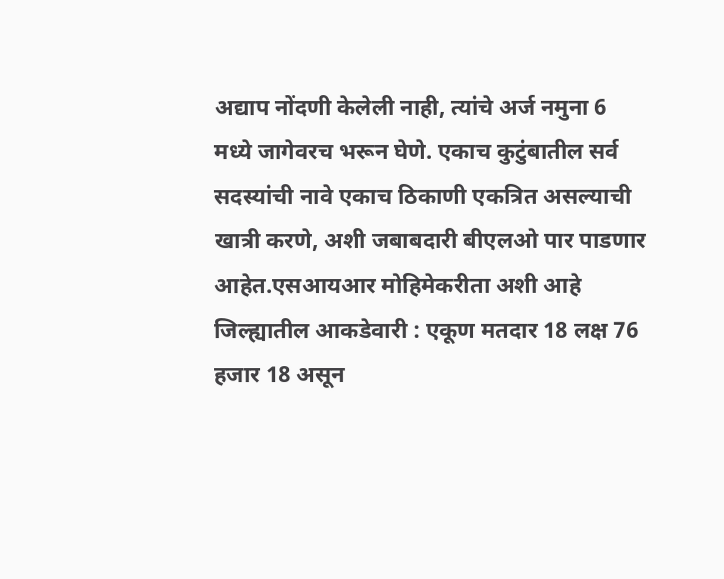अद्याप नोंदणी केलेली नाही, त्यांचे अर्ज नमुना 6 मध्ये जागेवरच भरून घेणे. एकाच कुटुंबातील सर्व सदस्यांची नावे एकाच ठिकाणी एकत्रित असल्याची खात्री करणे, अशी जबाबदारी बीएलओ पार पाडणार आहेत.एसआयआर मोहिमेकरीता अशी आहे जिल्ह्यातील आकडेवारी : एकूण मतदार 18 लक्ष 76 हजार 18 असून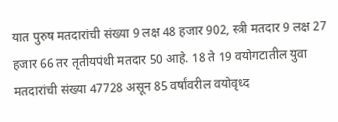यात पुरुष मतदारांची संख्या 9 लक्ष 48 हजार 902, स्त्री मतदार 9 लक्ष 27 हजार 66 तर तृतीयपंथी मतदार 50 आहे. 18 ते 19 वयोगटातील युवा मतदारांची संख्या 47728 असून 85 वर्षांवरील वयोवृध्द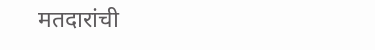मतदारांची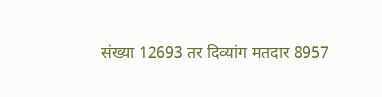संख्या 12693 तर दिव्यांग मतदार 8957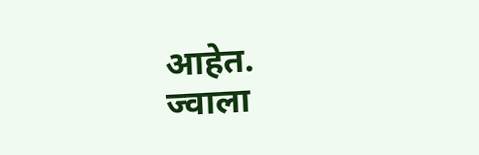आहेत.
ज्वाला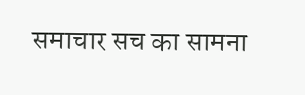समाचार सच का सामना